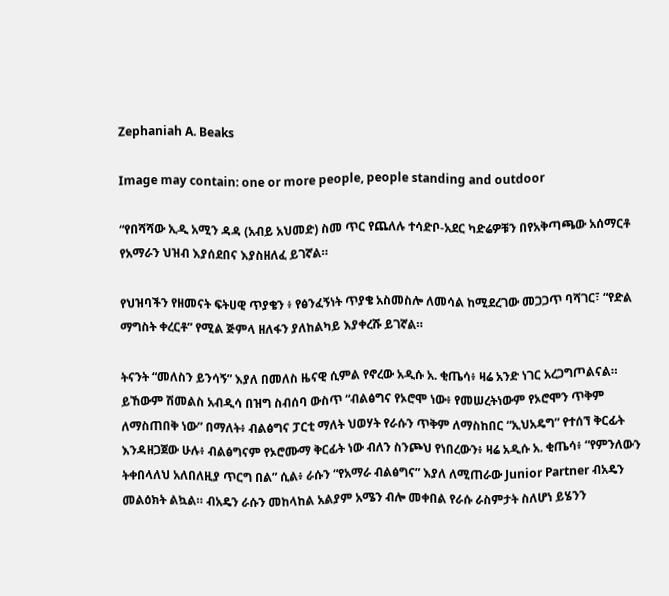Zephaniah A. Beaks

Image may contain: one or more people, people standing and outdoor

“የበሻሻው ኢዲ አሚን ዳዳ (አብይ አህመድ) ስመ ጥር የጨለሉ ተሳድቦ-አደር ካድሬዎቹን በየአቅጣጫው አሰማርቶ የአማራን ህዝብ እያሰደበና እያስዘለፈ ይገኛል።

የህዝባችን የዘመናት ፍትሀዊ ጥያቄን ፥ የፅንፈኝነት ጥያቄ አስመስሎ ለመሳል ከሚደረገው መጋጋጥ ባሻገር፣ “የድል ማግስት ቀረርቶ” የሚል ጅምላ ዘለፋን ያለከልካይ እያቀረሹ ይገኛል።

ትናንት “መለስን ይንሳኝ” እያለ በመለስ ዜናዊ ሲምል የኖረው አዲሱ አ. ቂጤሳ፥ ዛሬ አንድ ነገር አረጋግጦልናል። ይኸውም ሽመልስ አብዲሳ በዝግ ስብሰባ ውስጥ “ብልፅግና የኦሮሞ ነው፥ የመሠረትነውም የኦሮሞን ጥቅም ለማስጠበቅ ነው” በማለት፥ ብልፅግና ፓርቲ ማለት ህወሃት የራሱን ጥቅም ለማስከበር “ኢህአዴግ” የተሰኘ ቅርፊት እንዳዘጋጀው ሁሉ፥ ብልፅግናም የኦሮሙማ ቅርፊት ነው ብለን ስንጮህ የነበረውን፥ ዛሬ አዲሱ አ. ቂጤሳ፥ “የምንለውን ትቀበላለህ አለበለዚያ ጥርግ በል” ሲል፥ ራሱን “የአማራ ብልፅግና” እያለ ለሚጠራው Junior Partner ብአዴን መልዕክት ልኳል። ብአዴን ራሱን መከላከል አልያም አሜን ብሎ መቀበል የራሱ ራስምታት ስለሆነ ይሄንን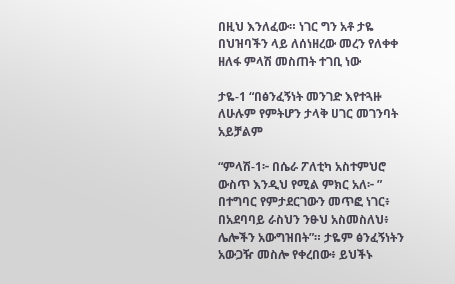በዚህ እንለፈው። ነገር ግን አቶ ታዬ በህዝባችን ላይ ለሰነዘረው መረን የለቀቀ ዘለፋ ምላሽ መስጠት ተገቢ ነው

ታዬ-1 “በፅንፈኝነት መንገድ እየተጓዙ ለሁሉም የምትሆን ታላቅ ሀገር መገንባት አይቻልም

“ምላሽ-1፦ በሴራ ፖለቲካ አስተምህሮ ውስጥ እንዲህ የሚል ምክር አለ፦ ” በተግባር የምታደርገውን መጥፎ ነገር፥ በአደባባይ ራስህን ንፁህ አስመስለህ፥ ሌሎችን አውግዝበት”። ታዬም ፅንፈኝነትን አውጋዥ መስሎ የቀረበው፥ ይህችኑ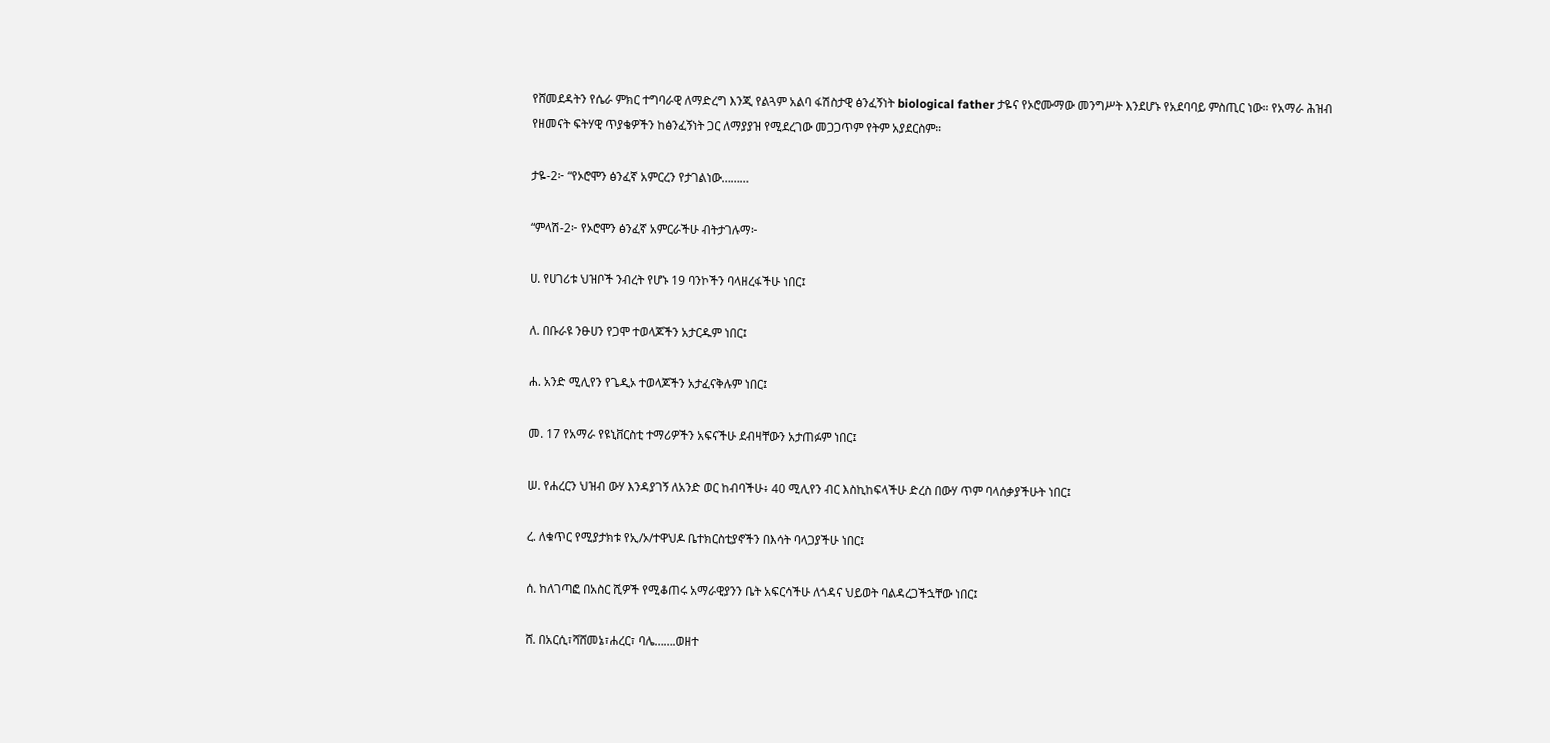የሸመደዳትን የሴራ ምክር ተግባራዊ ለማድረግ እንጂ የልጓም አልባ ፋሽስታዊ ፅንፈኝነት biological father ታዬና የኦሮሙማው መንግሥት እንደሆኑ የአደባባይ ምስጢር ነው። የአማራ ሕዝብ የዘመናት ፍትሃዊ ጥያቄዎችን ከፅንፈኝነት ጋር ለማያያዝ የሚደረገው መጋጋጥም የትም አያደርስም።

ታዬ-2፦ “የኦሮሞን ፅንፈኛ አምርረን የታገልነው………

“ምላሽ-2፦ የኦሮሞን ፅንፈኛ አምርራችሁ ብትታገሉማ፦

ሀ. የሀገሪቱ ህዝቦች ንብረት የሆኑ 19 ባንኮችን ባላዘረፋችሁ ነበር፤

ለ. በቡራዩ ንፁሀን የጋሞ ተወላጆችን አታርዱም ነበር፤

ሐ. አንድ ሚሊየን የጌዲኦ ተወላጆችን አታፈናቅሉም ነበር፤

መ. 17 የአማራ የዩኒቨርስቲ ተማሪዎችን አፍናችሁ ደብዛቸውን አታጠፉም ነበር፤

ሠ. የሐረርን ህዝብ ውሃ እንዳያገኝ ለአንድ ወር ከብባችሁ፥ 40 ሚሊየን ብር እስኪከፍላችሁ ድረስ በውሃ ጥም ባላሰቃያችሁት ነበር፤

ረ. ለቁጥር የሚያታክቱ የኢ/ኦ/ተዋህዶ ቤተክርስቲያኖችን በእሳት ባላጋያችሁ ነበር፤

ሰ. ከለገጣፎ በአስር ሺዎች የሚቆጠሩ አማራዊያንን ቤት አፍርሳችሁ ለጎዳና ህይወት ባልዳረጋችኋቸው ነበር፤

ሸ. በአርሲ፣ሻሸመኔ፣ሐረር፣ ባሌ…….ወዘተ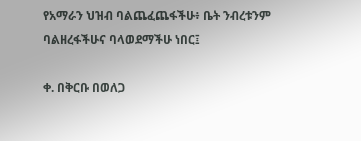የአማራን ህዝብ ባልጨፈጨፋችሁ፥ ቤት ንብረቱንም ባልዘረፋችሁና ባላወደማችሁ ነበር፤

ቀ. በቅርቡ በወለጋ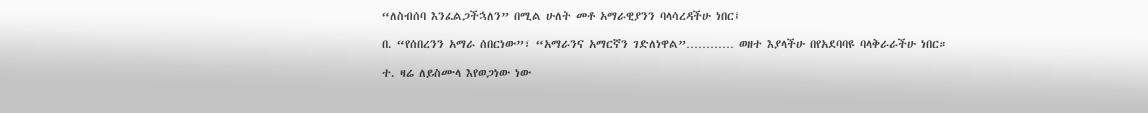“ለስብሰባ እንፈልጋችኋለን” በሚል ሁለት መቶ አማራዊያንን ባላሳረዳችሁ ነበር፤

በ. “የሰበረንን አማራ ሰበርነው”፣ “አማራንና አማርኛን ገድለነዋል”………… ወዘተ እያላችሁ በየአደባባዩ ባላቅራራችሁ ነበር።

ተ. ዛሬ ለይስሙላ እየወጋነው ነው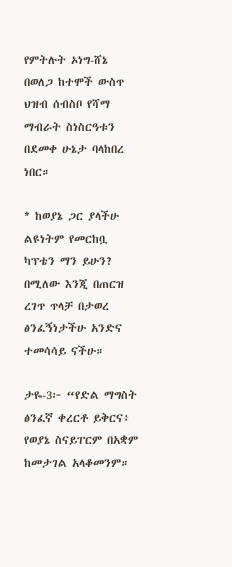የምትሉት ኦነግ-ሸኔ በወለጋ ከተሞች ውስጥ ህዝብ ሰብስቦ የሻማ ማብራት ስነስርዓቱን በደመቀ ሁኔታ ባላከበረ ነበር።

* ከወያኔ ጋር ያላችሁ ልዩነትም የመርከቧ ካፕቴን ማን ይሁን? በሚለው እንጂ በጠርዝ ረገጥ ጥላቻ በታወረ ፅንፈኝነታችሁ አንድና ተመሳሳይ ናችሁ።

ታዬ-3፦ “የድል ማግስት ፅንፈኛ ቀረርቶ ይቅርና፥ የወያኔ ስናይፐርም በአቋም ከመታገል አላቆመንም።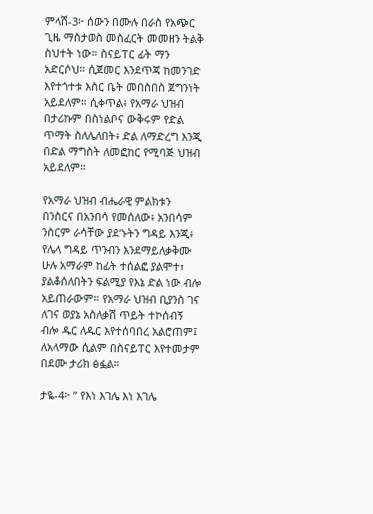ምላሽ-3፦ ሰውን በሙሉ በራስ የአጭር ጊዜ ማስታወስ መስፈርት መመዘን ትልቅ ስህተት ነው። ስናይፐር ፊት ማን አድርሶህ። ሲጀመር እንደጥጃ ከመንገድ እየተጎተቱ እስር ቤት መበስበስ ጀግንነት አይደለም። ሲቀጥል፥ የአማራ ህዝብ በታሪኩም በስነልቦና ውቅሩም የድል ጥማት ስለሌለበት፥ ድል ለማድረግ እንጂ በድል ማግስት ለመፎከር የሚባጅ ህዝብ አይደለም።

የአማራ ህዝብ ብሔራዊ ምልክቱን በንስርና በአንበሳ የመሰለው፥ አንበሳም ንስርም ራሳቸው ያደ’ኑትን ግዳይ እንጂ፥ የሌላ ግዳይ ጥንብን እንደማይለቃቅሙ ሁሉ አማራም ከፊት ተሰልፎ ያልሞተ፣ ያልቆሰለበትን ፍልሚያ የእኔ ድል ነው ብሎ አይጠራውም። የአማራ ህዝብ ቢያንስ ገና ለገና ወያኔ አስለቃሽ ጥይት ተኮሰብኝ ብሎ ዱር ለዱር እየተሰባበረ አልሮጠም፤ ለአላማው ሲልም በስናይፐር እየተመታም በደሙ ታሪክ ፅፏል።

ታዬ-4፦ ” የእነ እገሌ እነ እገሌ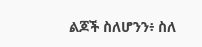ልጆች ስለሆንን፥ ስለ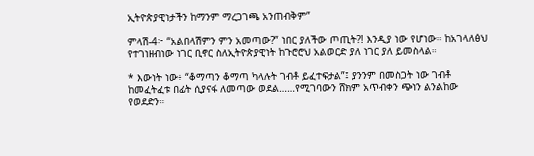ኢትዮጵያዊነታችን ከማንም ማረጋገጫ አንጠብቅም”

ምላሽ-4፦ “አልበላሽምን ምን አመጣው?” ነበር ያለችው ጦጢት?! እንዲያ ነው የሆነው። ከአገላለፅህ የተገነዘብነው ነገር ቢኖር ስለኢትዮጵያዊነት ከጉሮሮህ አልወርድ ያለ ነገር ያለ ይመስላል።

* እውነት ነው፥ “ቆማጣን ቆማጣ ካላሉት ገብቶ ይፈተፍታል”፤ ያንንም በመስጋት ነው ገብቶ ከመፈትፈቱ በፊት ሲያናፋ ለመጣው ወደል……የሚገባውን ሸክም አጥብቀን ጭነን ልንልከው የወደድን።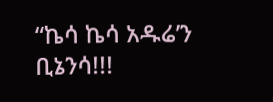“ኬሳ ኬሳ አዱሬ’ን ቢኔንሳ!!!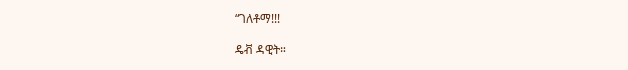“ገለቶማ!!!

ዴቭ ዳዊት።